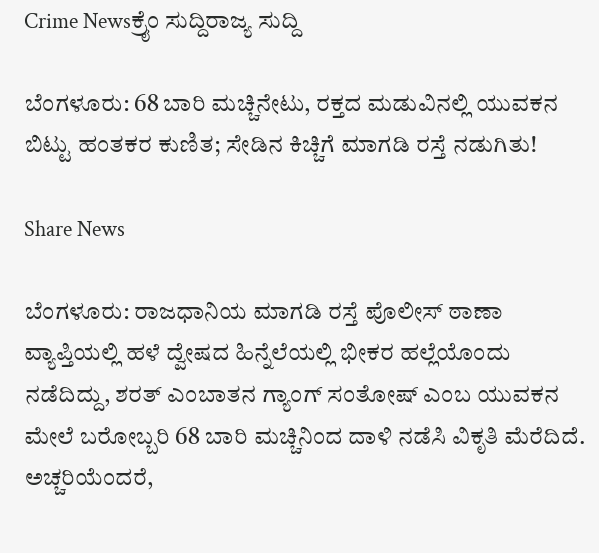Crime Newsಕ್ರೈಂ ಸುದ್ದಿರಾಜ್ಯ ಸುದ್ದಿ

ಬೆಂಗಳೂರು: 68 ಬಾರಿ ಮಚ್ಚಿನೇಟು, ರಕ್ತದ ಮಡುವಿನಲ್ಲಿ ಯುವಕನ ಬಿಟ್ಟು ಹಂತಕರ ಕುಣಿತ; ಸೇಡಿನ ಕಿಚ್ಚಿಗೆ ಮಾಗಡಿ ರಸ್ತೆ ನಡುಗಿತು!

Share News

ಬೆಂಗಳೂರು: ರಾಜಧಾನಿಯ ಮಾಗಡಿ ರಸ್ತೆ ಪೊಲೀಸ್ ಠಾಣಾ ವ್ಯಾಪ್ತಿಯಲ್ಲಿ ಹಳೆ ದ್ವೇಷದ ಹಿನ್ನೆಲೆಯಲ್ಲಿ ಭೀಕರ ಹಲ್ಲೆಯೊಂದು ನಡೆದಿದ್ದು, ಶರತ್ ಎಂಬಾತನ ಗ್ಯಾಂಗ್ ಸಂತೋಷ್ ಎಂಬ ಯುವಕನ ಮೇಲೆ ಬರೋಬ್ಬರಿ 68 ಬಾರಿ ಮಚ್ಚಿನಿಂದ ದಾಳಿ ನಡೆಸಿ ವಿಕೃತಿ ಮೆರೆದಿದೆ. ಅಚ್ಚರಿಯೆಂದರೆ,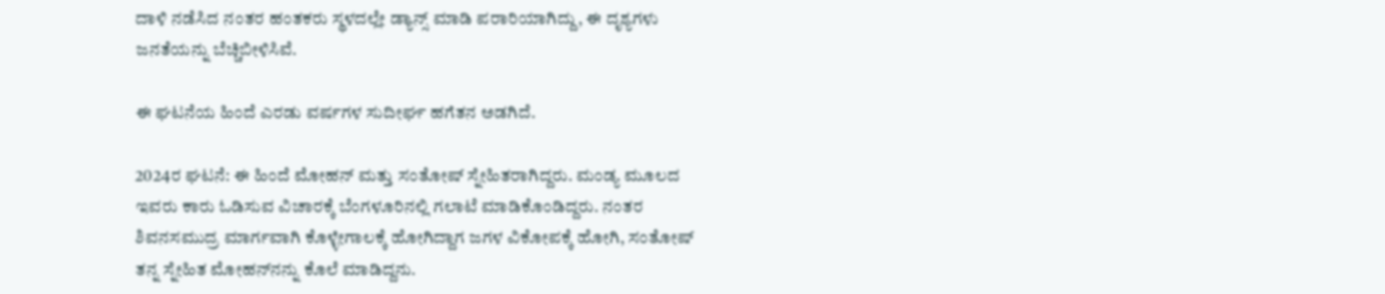ದಾಳಿ ನಡೆಸಿದ ನಂತರ ಹಂತಕರು ಸ್ಥಳದಲ್ಲೇ ಡ್ಯಾನ್ಸ್ ಮಾಡಿ ಪರಾರಿಯಾಗಿದ್ದು, ಈ ದೃಶ್ಯಗಳು ಜನತೆಯನ್ನು ಬೆಚ್ಚಿಬೀಳಿಸಿವೆ.

ಈ ಘಟನೆಯ ಹಿಂದೆ ಎರಡು ವರ್ಷಗಳ ಸುದೀರ್ಘ ಹಗೆತನ ಅಡಗಿದೆ.

2024ರ ಘಟನೆ: ಈ ಹಿಂದೆ ಮೋಹನ್ ಮತ್ತು ಸಂತೋಷ್ ಸ್ನೇಹಿತರಾಗಿದ್ದರು. ಮಂಡ್ಯ ಮೂಲದ ಇವರು ಕಾರು ಓಡಿಸುವ ವಿಚಾರಕ್ಕೆ ಬೆಂಗಳೂರಿನಲ್ಲಿ ಗಲಾಟೆ ಮಾಡಿಕೊಂಡಿದ್ದರು. ನಂತರ ಶಿವನಸಮುದ್ರ ಮಾರ್ಗವಾಗಿ ಕೊಳ್ಳೇಗಾಲಕ್ಕೆ ಹೋಗಿದ್ದಾಗ ಜಗಳ ವಿಕೋಪಕ್ಕೆ ಹೋಗಿ, ಸಂತೋಷ್ ತನ್ನ ಸ್ನೇಹಿತ ಮೋಹನ್‌ನನ್ನು ಕೊಲೆ ಮಾಡಿದ್ದನು.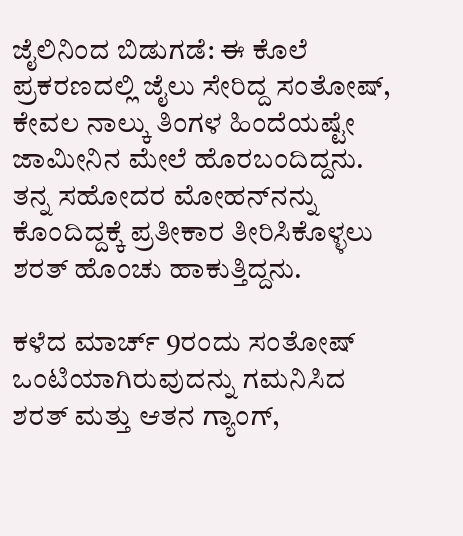ಜೈಲಿನಿಂದ ಬಿಡುಗಡೆ: ಈ ಕೊಲೆ ಪ್ರಕರಣದಲ್ಲಿ ಜೈಲು ಸೇರಿದ್ದ ಸಂತೋಷ್, ಕೇವಲ ನಾಲ್ಕು ತಿಂಗಳ ಹಿಂದೆಯಷ್ಟೇ ಜಾಮೀನಿನ ಮೇಲೆ ಹೊರಬಂದಿದ್ದನು. ತನ್ನ ಸಹೋದರ ಮೋಹನ್‌ನನ್ನು ಕೊಂದಿದ್ದಕ್ಕೆ ಪ್ರತೀಕಾರ ತೀರಿಸಿಕೊಳ್ಳಲು ಶರತ್ ಹೊಂಚು ಹಾಕುತ್ತಿದ್ದನು.

ಕಳೆದ ಮಾರ್ಚ್ 9ರಂದು ಸಂತೋಷ್ ಒಂಟಿಯಾಗಿರುವುದನ್ನು ಗಮನಿಸಿದ ಶರತ್ ಮತ್ತು ಆತನ ಗ್ಯಾಂಗ್,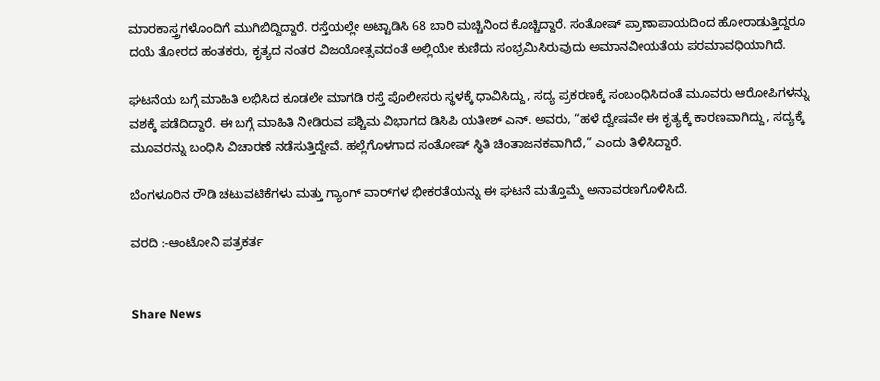ಮಾರಕಾಸ್ತ್ರಗಳೊಂದಿಗೆ ಮುಗಿಬಿದ್ದಿದ್ದಾರೆ. ರಸ್ತೆಯಲ್ಲೇ ಅಟ್ಟಾಡಿಸಿ 68 ಬಾರಿ ಮಚ್ಚಿನಿಂದ ಕೊಚ್ಚಿದ್ದಾರೆ. ಸಂತೋಷ್ ಪ್ರಾಣಾಪಾಯದಿಂದ ಹೋರಾಡುತ್ತಿದ್ದರೂ ದಯೆ ತೋರದ ಹಂತಕರು, ಕೃತ್ಯದ ನಂತರ ವಿಜಯೋತ್ಸವದಂತೆ ಅಲ್ಲಿಯೇ ಕುಣಿದು ಸಂಭ್ರಮಿಸಿರುವುದು ಅಮಾನವೀಯತೆಯ ಪರಮಾವಧಿಯಾಗಿದೆ.

ಘಟನೆಯ ಬಗ್ಗೆ ಮಾಹಿತಿ ಲಭಿಸಿದ ಕೂಡಲೇ ಮಾಗಡಿ ರಸ್ತೆ ಪೊಲೀಸರು ಸ್ಥಳಕ್ಕೆ ಧಾವಿಸಿದ್ದು, ಸದ್ಯ ಪ್ರಕರಣಕ್ಕೆ ಸಂಬಂಧಿಸಿದಂತೆ ಮೂವರು ಆರೋಪಿಗಳನ್ನು ವಶಕ್ಕೆ ಪಡೆದಿದ್ದಾರೆ. ಈ ಬಗ್ಗೆ ಮಾಹಿತಿ ನೀಡಿರುವ ಪಶ್ಚಿಮ ವಿಭಾಗದ ಡಿಸಿಪಿ ಯತೀಶ್ ಎನ್. ಅವರು, “ಹಳೆ ದ್ವೇಷವೇ ಈ ಕೃತ್ಯಕ್ಕೆ ಕಾರಣವಾಗಿದ್ದು, ಸದ್ಯಕ್ಕೆ ಮೂವರನ್ನು ಬಂಧಿಸಿ ವಿಚಾರಣೆ ನಡೆಸುತ್ತಿದ್ದೇವೆ. ಹಲ್ಲೆಗೊಳಗಾದ ಸಂತೋಷ್ ಸ್ಥಿತಿ ಚಿಂತಾಜನಕವಾಗಿದೆ,” ಎಂದು ತಿಳಿಸಿದ್ದಾರೆ.

ಬೆಂಗಳೂರಿನ ರೌಡಿ ಚಟುವಟಿಕೆಗಳು ಮತ್ತು ಗ್ಯಾಂಗ್ ವಾರ್‌ಗಳ ಭೀಕರತೆಯನ್ನು ಈ ಘಟನೆ ಮತ್ತೊಮ್ಮೆ ಅನಾವರಣಗೊಳಿಸಿದೆ.

ವರದಿ :-ಆಂಟೋನಿ ಪತ್ರಕರ್ತ


Share News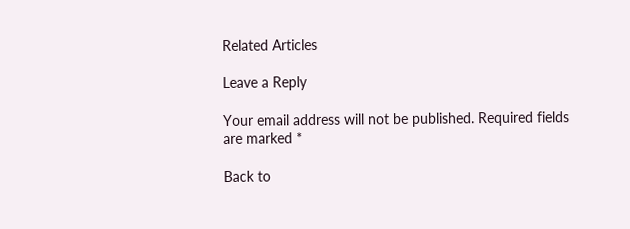Related Articles

Leave a Reply

Your email address will not be published. Required fields are marked *

Back to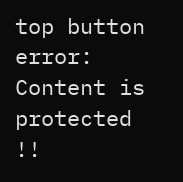top button
error: Content is protected !!